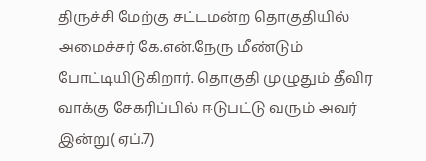திருச்சி மேற்கு சட்டமன்ற தொகுதியில் அமைச்சர் கே.என்.நேரு மீண்டும் போட்டியிடுகிறார். தொகுதி முழுதும் தீவிர வாக்கு சேகரிப்பில் ஈடுபட்டு வரும் அவர் இன்று( ஏப்.7)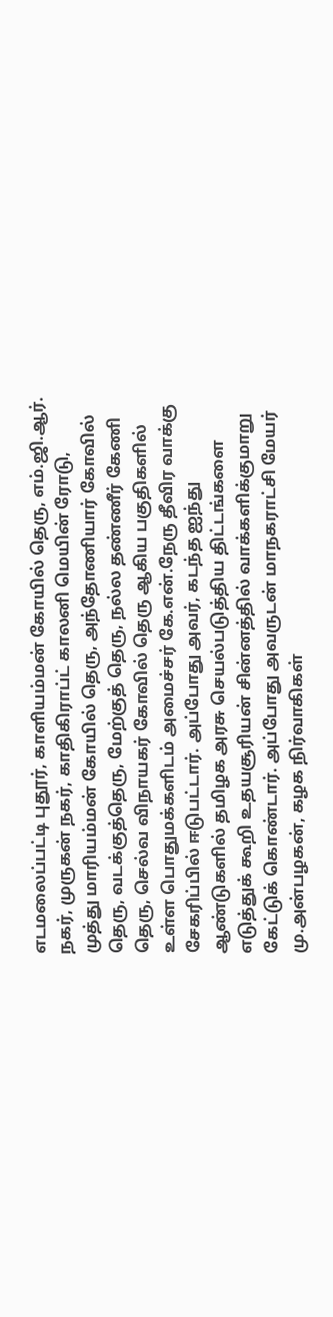எடமலைப்பட்டி புதூர், காளியம்மன் கோயில் தெரு, எம்.ஜி.ஆர். நகர், முருகன் நகர், காதிகிராப்ட் காலனி மெயின் ரோடு, முத்து மாரியம்மன் கோயில் தெரு, அந்தோணியார் கோவில் தெரு, வடக்குத்தெரு, மேற்குத் தெரு, நல்ல தண்ணீர் கேணி தெரு, செல்வ விநாயகர் கோவில் தெரு ஆகிய பகுதிகளில் உள்ள பொதுமக்களிடம் அமைச்சர் கே.என்.நேரு தீவிர வாக்கு சேகரிப்பில் ஈடுபட்டார். அப்போது அவர், கடந்த ஐந்து ஆண்டுகளில் தமிழக அரசு செயல்படுத்திய திட்டங்களை எடுத்துக் கூறி உதயசூரியன் சின்னத்தில் வாக்களிக்குமாறு கேட்டுக் கொண்டார். அப்போது அவருடன் மாநகராட்சி மேயர் மு.அன்பழகன், கழக நிர்வாகிகள்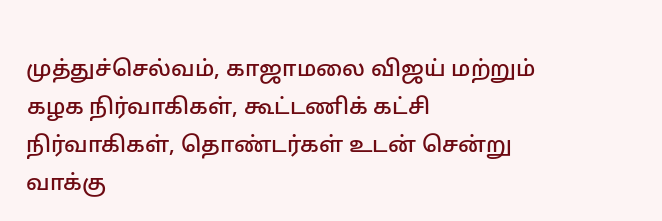முத்துச்செல்வம், காஜாமலை விஜய் மற்றும் கழக நிர்வாகிகள், கூட்டணிக் கட்சி நிர்வாகிகள், தொண்டர்கள் உடன் சென்று வாக்கு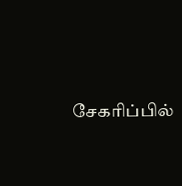சேகரிப்பில்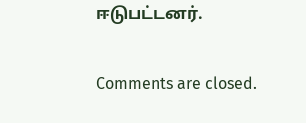ஈடுபட்டனர்.

Comments are closed.